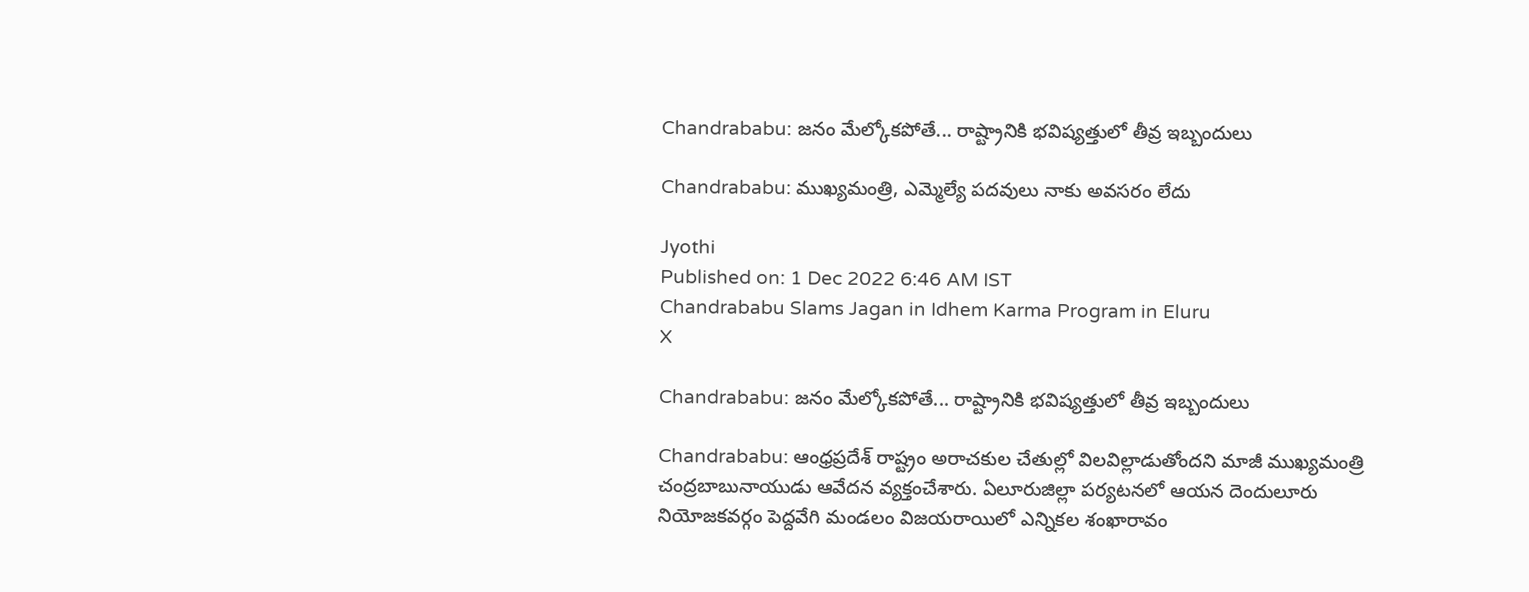Chandrababu: జనం మేల్కోకపోతే... రాష్ట్రానికి భవిష్యత్తులో తీవ్ర ఇబ్బందులు

Chandrababu: ముఖ్యమంత్రి, ఎమ్మెల్యే పదవులు నాకు అవసరం లేదు

Jyothi
Published on: 1 Dec 2022 6:46 AM IST
Chandrababu Slams Jagan in Idhem Karma Program in Eluru
X

Chandrababu: జనం మేల్కోకపోతే... రాష్ట్రానికి భవిష్యత్తులో తీవ్ర ఇబ్బందులు

Chandrababu: ఆంధ్రప్రదేశ్ రాష్ట్రం అరాచకుల చేతుల్లో విలవిల్లాడుతోందని మాజీ ముఖ్యమంత్రి చంద్రబాబునాయుడు ఆవేదన వ్యక్తంచేశారు. ఏలూరుజిల్లా పర్యటనలో ఆయన దెందులూరు నియోజకవర్గం పెద్దవేగి మండలం విజయరాయిలో ఎన్నికల శంఖారావం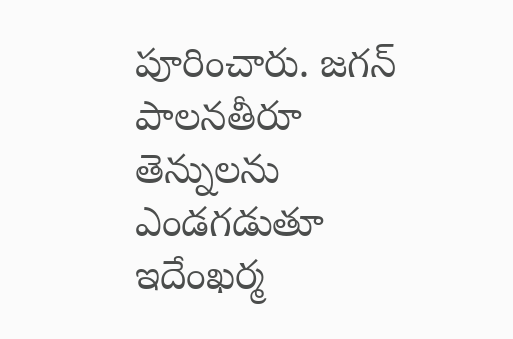పూరించారు. జగన్ పాలనతీరూ తెన్నులను ఎండగడుతూ ఇదేంఖర్మ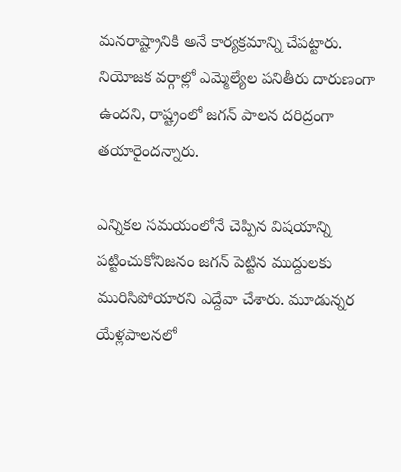మనరాష్ట్రానికి అనే కార్యక్రమాన్ని చేపట్టారు. నియోజక వర్గాల్లో ఎమ్మెల్యేల పనితీరు దారుణంగా ఉందని, రాష్ట్రంలో జగన్‌ పాలన దరిద్రంగా తయారైందన్నారు.

ఎన్నికల సమయంలోనే చెప్పిన విషయాన్ని పట్టించుకోనిజనం జగన్‌ పెట్టిన ముద్దులకు మురిసిపోయారని ఎద్దేవా చేశారు. మూడున్నర యేళ్లపాలనలో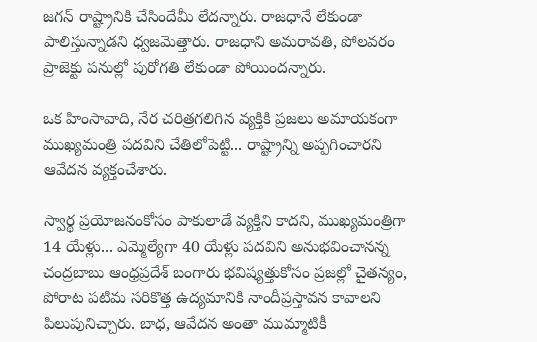జగన్ రాష్ట్రానికి చేసిందేమీ లేదన్నారు. రాజధానే లేకుండా పాలిస్తున్నాడని ధ్వజమెత్తారు. రాజధాని అమరావతి, పోలవరం ప్రాజెక్టు పనుల్లో పురోగతి లేకుండా పోయిందన్నారు.

ఒక హింసావాది, నేర చరిత్రగలిగిన వ్యక్తికి ప్రజలు అమాయకంగా ముఖ్యమంత్రి పదవిని చేతిలోపెట్టి... రాష్ట్రాన్ని అప్పగించారని ఆవేదన వ్యక్తంచేశారు.

స్వార్థ ప్రయోజనంకోసం పాకులాడే వ్యక్తిని కాదని, ముఖ్యమంత్రిగా 14 యేళ్లు... ఎమ్మెల్యేగా 40 యేళ్లు పదవిని అనుభవించానన్న చంద్రబాబు ఆంధ్రప్రదేశ్ బంగారు భవిష్యత్తుకోసం ప్రజల్లో చైతన్యం, పోరాట పటిమ సరికొత్త ఉద్యమానికి నాందీప్రస్తావన కావాలని పిలుపునిచ్చారు. బాధ, ఆవేదన అంతా ముమ్మాటికీ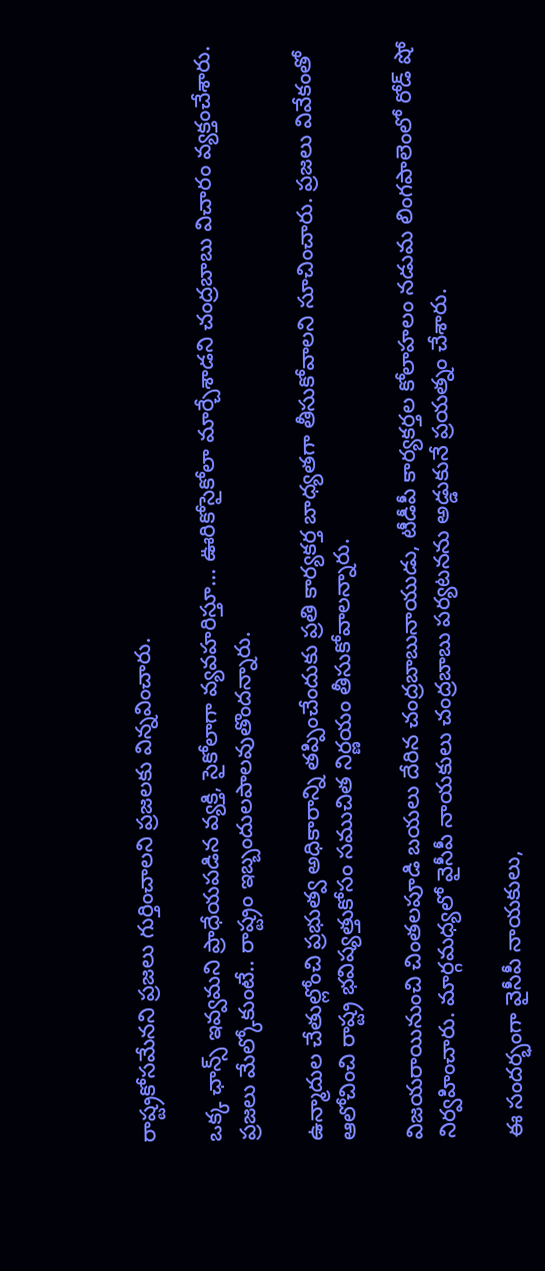రాష్ట్రకోసమేనని ప్రజలు గుర్తించాలని ప్రజలకు విన్నవించారు.

ఒక్క ఛాన్స్‌ ఇవ్వమని ప్రాధేయపడిన వ్యక్తి, సైకోలాగా వ్యవహరిస్తూ... ఊరికోసైకోలా మార్చేశాడని చంద్రబాబు విచారం వ్యక్తంచేశారు. ప్రజలు మేల్కోకుంటే.. రాష్ట్రం ఇబ్బందులపాలవుతొందన్నారు.

ఉన్మాదుల చేతుల్లోంచి ప్రభుత్వ అధికారాన్ని తప్పించేందుకు ప్రతి కార్యకర్త బాధ్యతగా తీసుకోవాలని సూచించారు. ప్రజలు వివేకంతో ఆలోచించి రాష్ట్ర భవిష్యత్తుకోసం సముచిత నిర్ణయం తీసుకోవాలన్నారు.

విజయరాయినుంచి చింతలపూడి బయలు దేరిన చంద్రబాబునాయుడు, టీడీపీ కార్యకర్తల కోలాహలం నడుమ లింగపాలెంలో రోడ్‌ షో నిర్వహించారు. మార్గమధ్యలో వైసీపీ నాయకులు చంద్రబాబు పర్యటనను అడ్డుకునే ప్రయత్నం చేశారు.

ఈ సందర్భంగా వైసీపీ నాయకులు,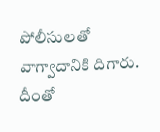పోలీసులతో వాగ్వాదానికి దిగారు. దీంతో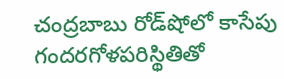చంద్రబాబు రోడ్‌షోలో కాసేపు గందరగోళపరిస్థితితో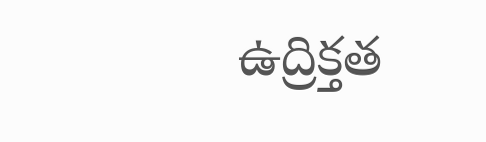ఉద్రిక్తత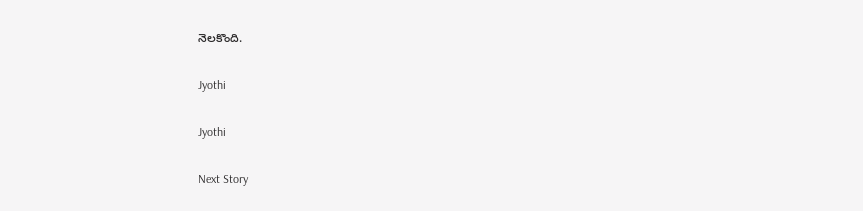నెలకొంది.

Jyothi

Jyothi

Next Story